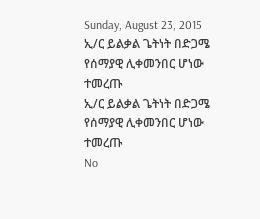Sunday, August 23, 2015
ኢ/ር ይልቃል ጌትነት በድጋሜ የሰማያዊ ሊቀመንበር ሆነው ተመረጡ
ኢ/ር ይልቃል ጌትነት በድጋሜ የሰማያዊ ሊቀመንበር ሆነው ተመረጡ
No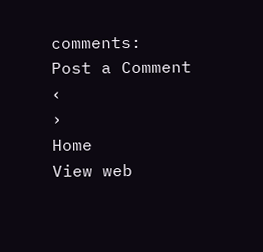comments:
Post a Comment
‹
›
Home
View web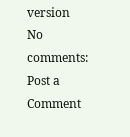version
No comments:
Post a Comment